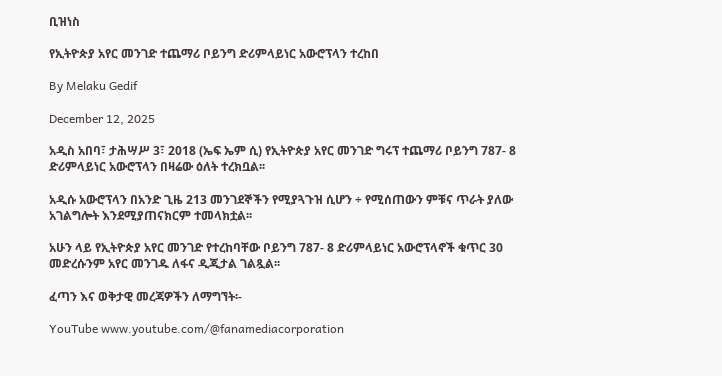ቢዝነስ

የኢትዮጵያ አየር መንገድ ተጨማሪ ቦይንግ ድሪምላይነር አውሮፕላን ተረከበ

By Melaku Gedif

December 12, 2025

አዲስ አበባ፣ ታሕሣሥ 3፣ 2018 (ኤፍ ኤም ሲ) የኢትዮጵያ አየር መንገድ ግሩፕ ተጨማሪ ቦይንግ 787- 8 ድሪምላይነር አውሮፕላን በዛሬው ዕለት ተረክቧል፡፡

አዲሱ አውሮፕላን በአንድ ጊዜ 213 መንገደኞችን የሚያጓጉዝ ሲሆን ÷ የሚሰጠውን ምቹና ጥራት ያለው አገልግሎት እንደሚያጠናክርም ተመላክቷል፡፡

አሁን ላይ የኢትዮጵያ አየር መንገድ የተረከባቸው ቦይንግ 787- 8 ድሪምላይነር አውሮፕላኖች ቁጥር 30 መድረሱንም አየር መንገዱ ለፋና ዲጂታል ገልጿል፡፡

ፈጣን እና ወቅታዊ መረጃዎችን ለማግኘት፡-

YouTube www.youtube.com/@fanamediacorporation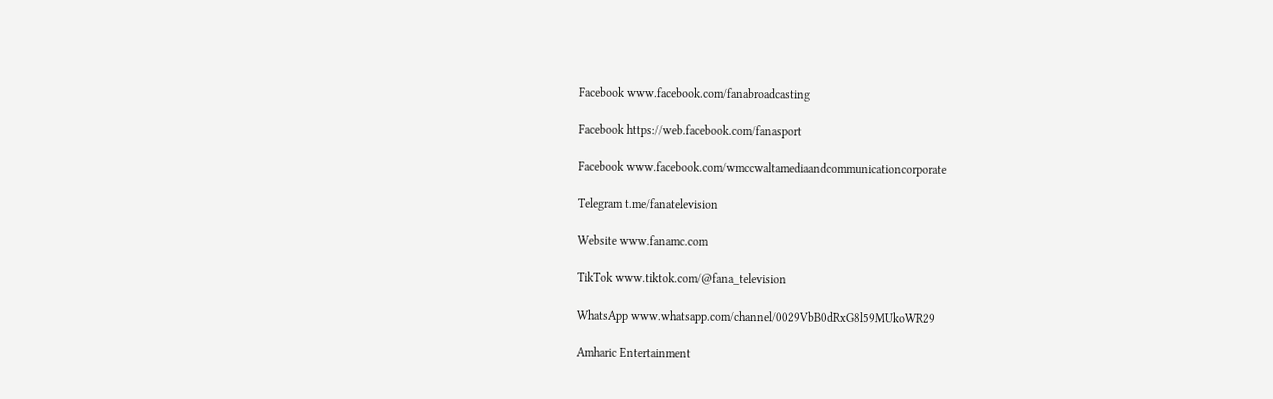Facebook www.facebook.com/fanabroadcasting

Facebook https://web.facebook.com/fanasport

Facebook www.facebook.com/wmccwaltamediaandcommunicationcorporate

Telegram t.me/fanatelevision

Website www.fanamc.com

TikTok www.tiktok.com/@fana_television

WhatsApp www.whatsapp.com/channel/0029VbB0dRxG8l59MUkoWR29

Amharic Entertainment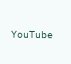YouTube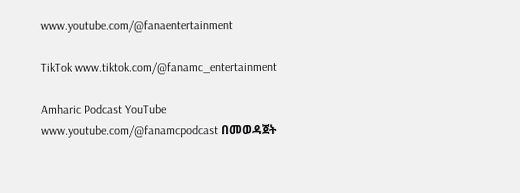www.youtube.com/@fanaentertainment

TikTok www.tiktok.com/@fanamc_entertainment

Amharic Podcast YouTube www.youtube.com/@fanamcpodcast በመወዳጀት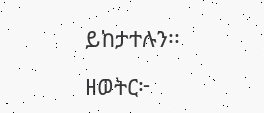ይከታተሉን፡፡

ዘወትር፦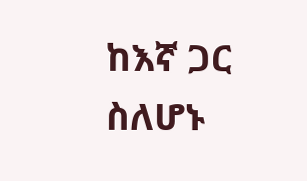ከእኛ ጋር ስለሆኑ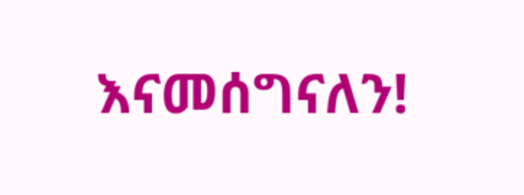እናመሰግናለን!